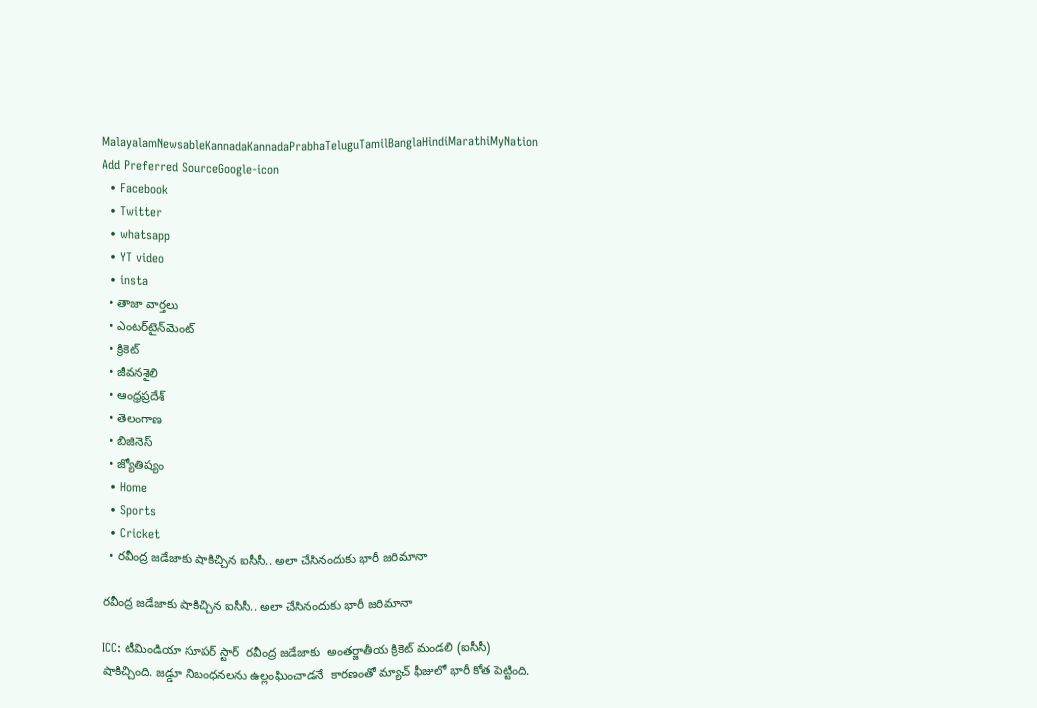MalayalamNewsableKannadaKannadaPrabhaTeluguTamilBanglaHindiMarathiMyNation
Add Preferred SourceGoogle-icon
  • Facebook
  • Twitter
  • whatsapp
  • YT video
  • insta
  • తాజా వార్తలు
  • ఎంటర్‌టైన్‌మెంట్
  • క్రికెట్
  • జీవనశైలి
  • ఆంధ్రప్రదేశ్
  • తెలంగాణ
  • బిజినెస్
  • జ్యోతిష్యం
  • Home
  • Sports
  • Cricket
  • రవీంద్ర జడేజాకు షాకిచ్చిన ఐసీసీ.. అలా చేసినందుకు భారీ జరిమానా

రవీంద్ర జడేజాకు షాకిచ్చిన ఐసీసీ.. అలా చేసినందుకు భారీ జరిమానా

ICC: టీమిండియా సూపర్ స్టార్  రవీంద్ర జడేజాకు  అంతర్జాతీయ క్రికెట్ మండలి (ఐసీసీ) షాకిచ్చింది. జడ్డూ నిబంధనలను ఉల్లంఘించాడనే  కారణంతో మ్యాచ్ ఫీజులో భారీ కోత పెట్టింది.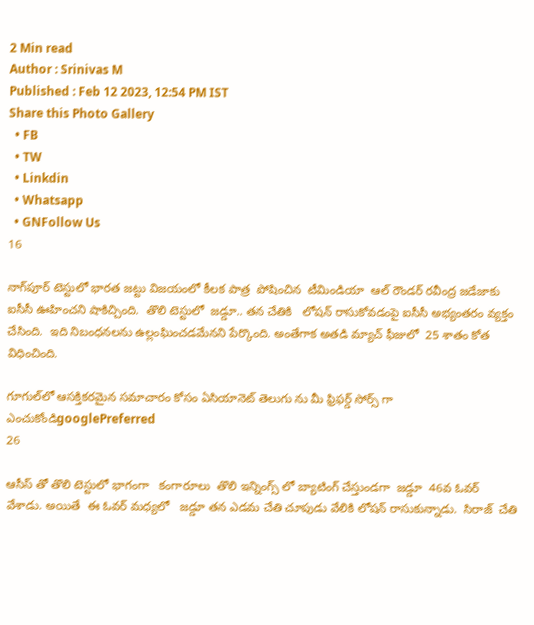2 Min read
Author : Srinivas M
Published : Feb 12 2023, 12:54 PM IST
Share this Photo Gallery
  • FB
  • TW
  • Linkdin
  • Whatsapp
  • GNFollow Us
16

నాగ్‌పూర్ టెస్టులో భారత జట్టు విజయంలో కీలక పాత్ర  పోషించిన  టీమిండియా  ఆల్ రౌండర్ రవీంద్ర జడేజాకు  ఐసీసీ ఊహించని షాకిచ్చింది.  తొలి టెస్టులో  జడ్డూ.. తన చేతికి   లోషన్ రాసుకోవడంపై ఐసీసీ అభ్యంతరం వ్యక్తం చేసింది.  ఇది నిబంధనలను ఉల్లంఘించడమేనని పేర్కొంది. అంతేగాక అతడి మ్యాచ్ ఫీజులో  25 శాతం కోత విధించింది.

గూగుల్‌లో ఆసక్తికరమైన సమాచారం కోసం ఏసియానెట్ తెలుగు ను మీ ఫ్రిఫర్డ్ సోర్స్ గా ఎంచుకోండిgooglePreferred
26

ఆసీస్ తో తొలి టెస్టులో భాగంగా   కంగారూలు  తొలి ఇన్నింగ్స్ లో బ్యాటింగ్ చేస్తుండగా  జడ్డూ  46వ ఓవర్  వేశాడు. అయితే  ఈ ఓవర్ మధ్యలో   జడ్డూ తన ఎడమ చేతి చూపుడు వేలికి లోషన్ రాసుకున్నాడు.  సిరాజ్  చేతి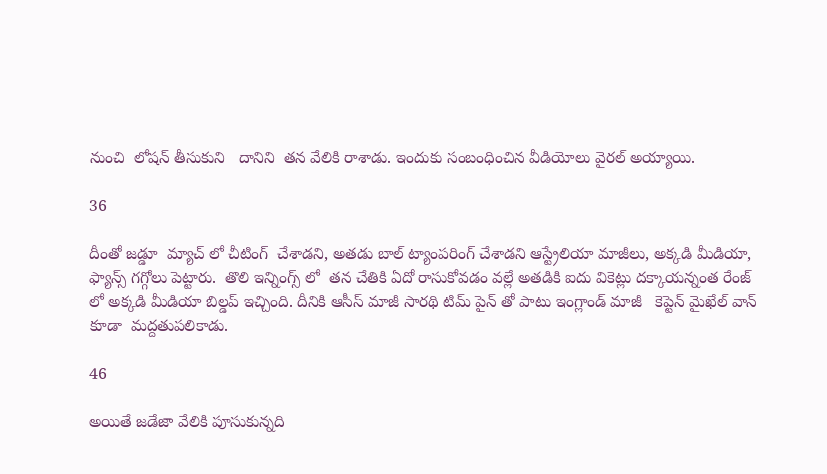నుంచి  లోషన్ తీసుకుని   దానిని  తన వేలికి రాశాడు. ఇందుకు సంబంధించిన వీడియోలు వైరల్ అయ్యాయి.

36

దీంతో జడ్డూ  మ్యాచ్ లో చీటింగ్  చేశాడని, అతడు బాల్ ట్యాంపరింగ్ చేశాడని ఆస్ట్రేలియా మాజీలు, అక్కడి మీడియా,  ఫ్యాన్స్ గగ్గోలు పెట్టారు.  తొలి ఇన్నింగ్స్ లో  తన చేతికి ఏదో రాసుకోవడం వల్లే అతడికి ఐదు వికెట్లు దక్కాయన్నంత రేంజ్ లో అక్కడి మీడియా బిల్డప్ ఇచ్చింది. దీనికి ఆసీస్ మాజీ సారథి టిమ్ పైన్ తో పాటు ఇంగ్లాండ్ మాజీ   కెప్టెన్ మైఖేల్ వాన్ కూడా  మద్దతుపలికాడు.

46

అయితే జడేజా వేలికి పూసుకున్నది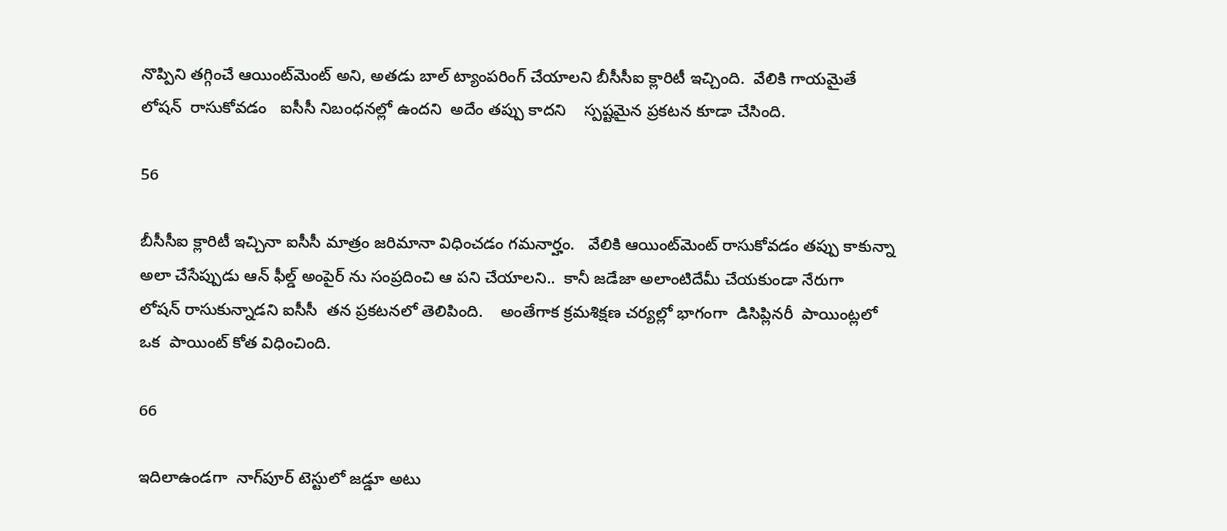నొప్పిని తగ్గించే ఆయింట్‌మెంట్ అని, అతడు బాల్ ట్యాంపరింగ్ చేయాలని బీసీసీఐ క్లారిటీ ఇచ్చింది.  వేలికి గాయమైతే లోషన్  రాసుకోవడం   ఐసీసీ నిబంధనల్లో ఉందని  అదేం తప్పు కాదని    స్పష్టమైన ప్రకటన కూడా చేసింది.

56

బీసీసీఐ క్లారిటీ ఇచ్చినా ఐసీసీ మాత్రం జరిమానా విధించడం గమనార్హం.   వేలికి ఆయింట్‌మెంట్ రాసుకోవడం తప్పు కాకున్నా అలా చేసేప్పుడు ఆన్ ఫీల్డ్ అంపైర్ ను సంప్రదించి ఆ పని చేయాలని..  కానీ జడేజా అలాంటిదేమీ చేయకుండా నేరుగా   లోషన్ రాసుకున్నాడని ఐసీసీ  తన ప్రకటనలో తెలిపింది.    అంతేగాక క్రమశిక్షణ చర్యల్లో భాగంగా  డిసిప్లినరీ  పాయింట్లలో ఒక  పాయింట్ కోత విధించింది.

66

ఇదిలాఉండగా  నాగ్‌పూర్ టెస్టులో జడ్డూ అటు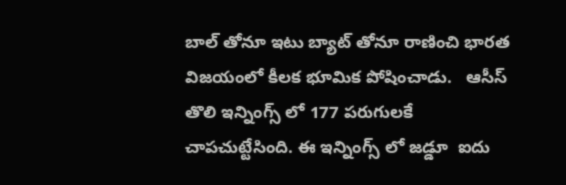బాల్ తోనూ ఇటు బ్యాట్ తోనూ రాణించి భారత విజయంలో కీలక భూమిక పోషించాడు.   ఆసీస్ తొలి ఇన్నింగ్స్ లో 177 పరుగులకే చాపచుట్టేసింది. ఈ ఇన్నింగ్స్ లో జడ్డూ  ఐదు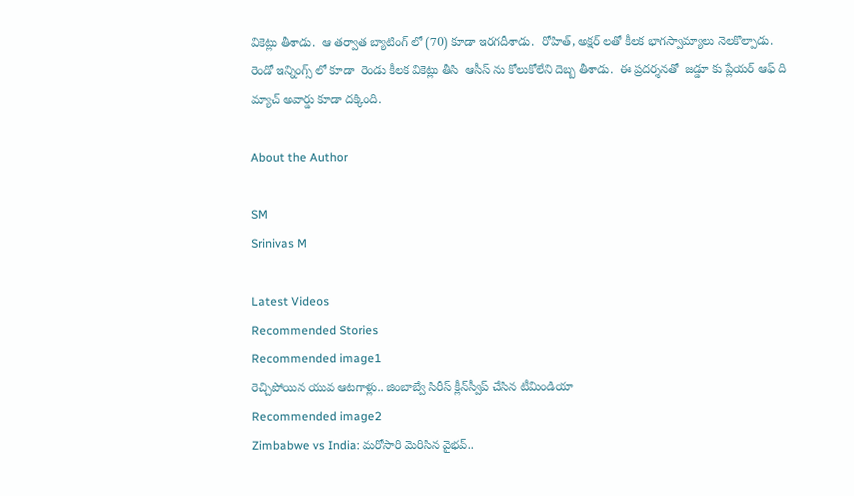వికెట్లు తీశాడు.  ఆ తర్వాత బ్యాటింగ్ లో (70) కూడా ఇరగదీశాడు.  రోహిత్, అక్షర్ లతో కీలక భాగస్వామ్యాలు నెలకొల్పాడు. రెండో ఇన్నింగ్స్ లో కూడా  రెండు కీలక వికెట్లు తీసి  ఆసీస్ ను కోలుకోలేని దెబ్బ తీశాడు.  ఈ ప్రదర్శనతో  జడ్డూ కు ప్లేయర్ ఆఫ్ ది మ్యాచ్ అవార్డు కూడా దక్కింది.

About the Author

SM
Srinivas M

Latest Videos
Recommended Stories
Recommended image1
రెచ్చిపోయిన యువ ఆటగాళ్లు.. జింబాబ్వే సిరీస్ క్లీన్‌స్వీప్ చేసిన టీమిండియా
Recommended image2
Zimbabwe vs India: మరోసారి మెరిసిన వైభ‌వ్‌..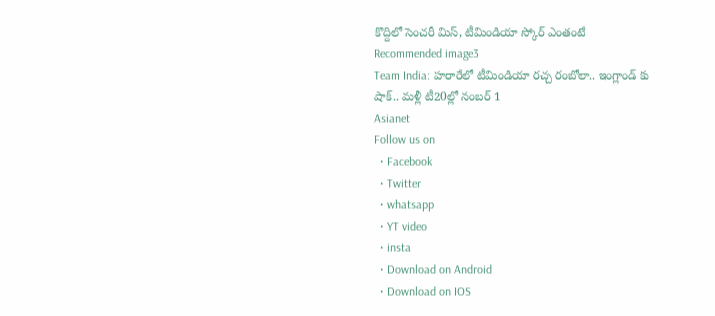కొద్దిలో సెంచ‌రీ మిస్, టీమిండియా స్కోర్ ఎంతంటే
Recommended image3
Team India: హరారేలో టీమిండియా రచ్చ రంబోలా.. ఇంగ్లాండ్ కు షాక్.. మళ్లీ టీ20ల్లో నంబర్ 1
Asianet
Follow us on
  • Facebook
  • Twitter
  • whatsapp
  • YT video
  • insta
  • Download on Android
  • Download on IOS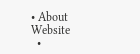• About Website
  •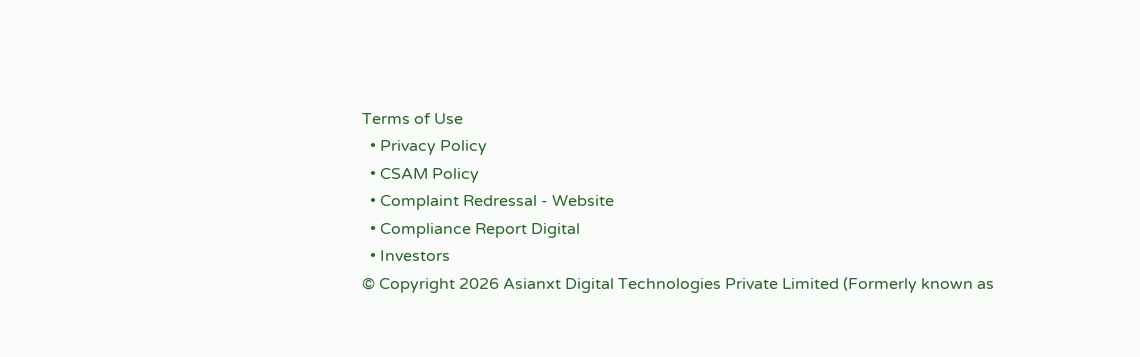Terms of Use
  • Privacy Policy
  • CSAM Policy
  • Complaint Redressal - Website
  • Compliance Report Digital
  • Investors
© Copyright 2026 Asianxt Digital Technologies Private Limited (Formerly known as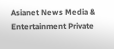Asianet News Media & Entertainment Private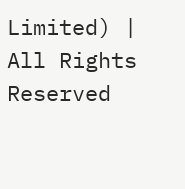Limited) | All Rights Reserved